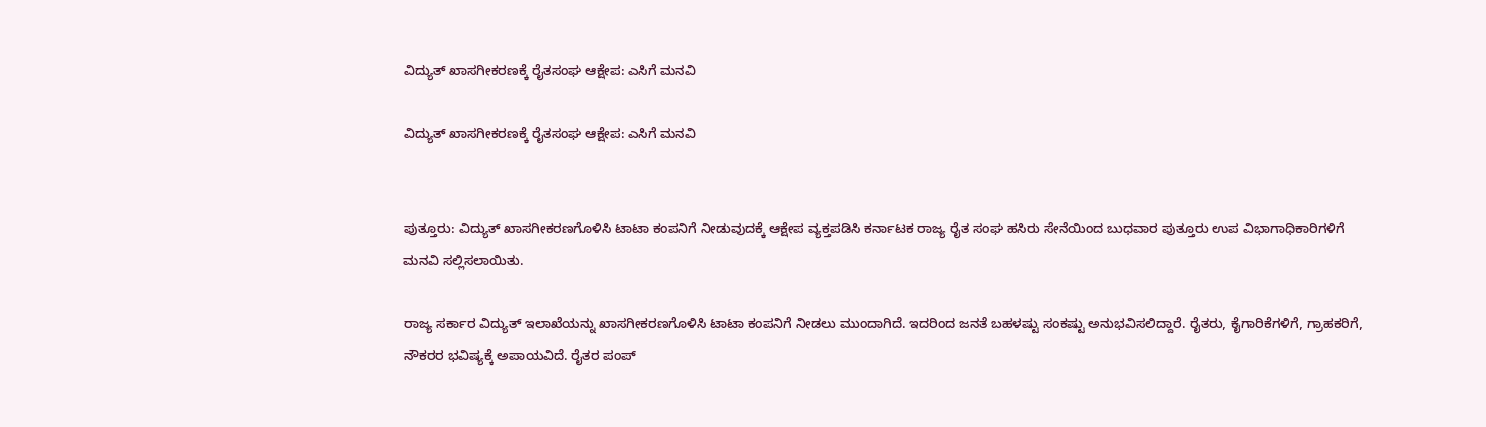ವಿದ್ಯುತ್ ಖಾಸಗೀಕರಣಕ್ಕೆ ರೈತಸಂಘ ಆಕ್ಷೇಪ: ಎಸಿಗೆ ಮನವಿ

ವಿದ್ಯುತ್ ಖಾಸಗೀಕರಣಕ್ಕೆ ರೈತಸಂಘ ಆಕ್ಷೇಪ: ಎಸಿಗೆ ಮನವಿ


ಪುತ್ತೂರು: ವಿದ್ಯುತ್ ಖಾಸಗೀಕರಣಗೊಳಿಸಿ ಟಾಟಾ ಕಂಪನಿಗೆ ನೀಡುವುದಕ್ಕೆ ಆಕ್ಷೇಪ ವ್ಯಕ್ತಪಡಿಸಿ ಕರ್ನಾಟಕ ರಾಜ್ಯ ರೈತ ಸಂಘ ಹಸಿರು ಸೇನೆಯಿಂದ ಬುಧವಾರ ಪುತ್ತೂರು ಉಪ ವಿಭಾಗಾಧಿಕಾರಿಗಳಿಗೆ ಮನವಿ ಸಲ್ಲಿಸಲಾಯಿತು.

ರಾಜ್ಯ ಸರ್ಕಾರ ವಿದ್ಯುತ್ ಇಲಾಖೆಯನ್ನು ಖಾಸಗೀಕರಣಗೊಳಿಸಿ ಟಾಟಾ ಕಂಪನಿಗೆ ನೀಡಲು ಮುಂದಾಗಿದೆ. ಇದರಿಂದ ಜನತೆ ಬಹಳಷ್ಟು ಸಂಕಷ್ಟು ಅನುಭವಿಸಲಿದ್ದಾರೆ. ರೈತರು, ಕೈಗಾರಿಕೆಗಳಿಗೆ, ಗ್ರಾಹಕರಿಗೆ, ನೌಕರರ ಭವಿಷ್ಯಕ್ಕೆ ಅಪಾಯವಿದೆ. ರೈತರ ಪಂಪ್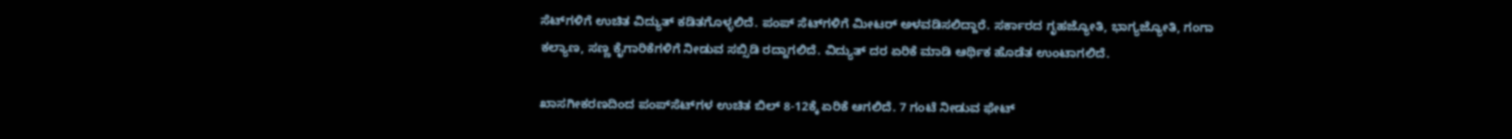ಸೆಟ್‌ಗಳಿಗೆ ಉಚಿತ ವಿದ್ಯುತ್ ಕಡಿತಗೊಳ್ಳಲಿದೆ. ಪಂಪ್ ಸೆಟ್‌ಗಳಿಗೆ ಮೀಟರ್ ಅಳವಡಿಸಲಿದ್ದಾರೆ. ಸರ್ಕಾರದ ಗೃಹಜ್ಯೋತಿ, ಭಾಗ್ಯಜ್ಯೋತಿ, ಗಂಗಾ ಕಲ್ಯಾಣ, ಸಣ್ಣ ಕೈಗಾರಿಕೆಗಳಿಗೆ ನೀಡುವ ಸಬ್ಸಿಡಿ ರದ್ದಾಗಲಿದೆ. ವಿದ್ಯುತ್ ದರ ಏರಿಕೆ ಮಾಡಿ ಆರ್ಥಿಕ ಹೊಡೆತ ಉಂಟಾಗಲಿದೆ.

ಖಾಸಗೀಕರಣದಿಂದ ಪಂಪ್‌ಸೆಟ್‌ಗಳ ಉಚಿತ ಬಿಲ್ 8-12ಕ್ಕೆ ಏರಿಕೆ ಆಗಲಿದೆ. 7 ಗಂಟೆ ನೀಡುವ ಫೇಟ್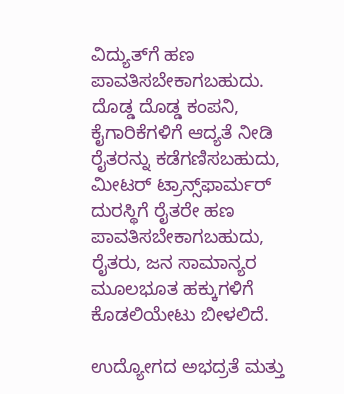ವಿದ್ಯುತ್‌ಗೆ ಹಣ ಪಾವತಿಸಬೇಕಾಗಬಹುದು. ದೊಡ್ಡ ದೊಡ್ಡ ಕಂಪನಿ, ಕೈಗಾರಿಕೆಗಳಿಗೆ ಆದ್ಯತೆ ನೀಡಿ ರೈತರನ್ನು ಕಡೆಗಣಿಸಬಹುದು, ಮೀಟರ್ ಟ್ರಾನ್ಸ್‌ಫಾರ್ಮರ್ ದುರಸ್ಥಿಗೆ ರೈತರೇ ಹಣ ಪಾವತಿಸಬೇಕಾಗಬಹುದು, ರೈತರು, ಜನ ಸಾಮಾನ್ಯರ ಮೂಲಭೂತ ಹಕ್ಕುಗಳಿಗೆ ಕೊಡಲಿಯೇಟು ಬೀಳಲಿದೆ.

ಉದ್ಯೋಗದ ಅಭದ್ರತೆ ಮತ್ತು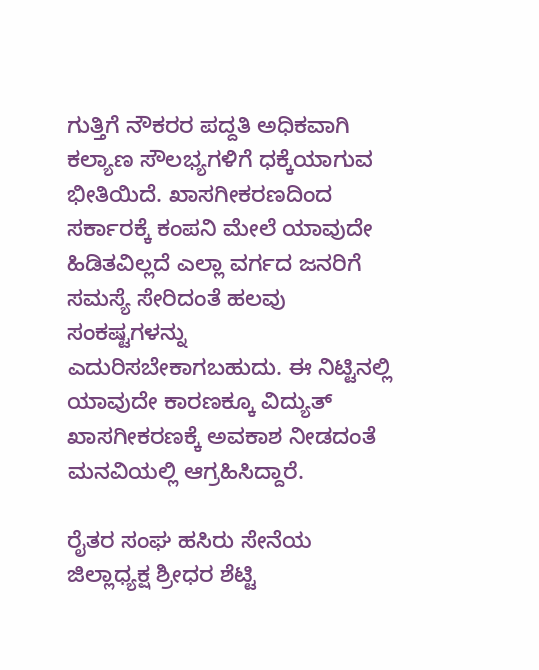ಗುತ್ತಿಗೆ ನೌಕರರ ಪದ್ದತಿ ಅಧಿಕವಾಗಿ ಕಲ್ಯಾಣ ಸೌಲಭ್ಯಗಳಿಗೆ ಧಕ್ಕೆಯಾಗುವ ಭೀತಿಯಿದೆ. ಖಾಸಗೀಕರಣದಿಂದ ಸರ್ಕಾರಕ್ಕೆ ಕಂಪನಿ ಮೇಲೆ ಯಾವುದೇ ಹಿಡಿತವಿಲ್ಲದೆ ಎಲ್ಲಾ ವರ್ಗದ ಜನರಿಗೆ ಸಮಸ್ಯೆ ಸೇರಿದಂತೆ ಹಲವು ಸಂಕಷ್ಟಗಳನ್ನು ಎದುರಿಸಬೇಕಾಗಬಹುದು. ಈ ನಿಟ್ಟಿನಲ್ಲಿ ಯಾವುದೇ ಕಾರಣಕ್ಕೂ ವಿದ್ಯುತ್ ಖಾಸಗೀಕರಣಕ್ಕೆ ಅವಕಾಶ ನೀಡದಂತೆ ಮನವಿಯಲ್ಲಿ ಆಗ್ರಹಿಸಿದ್ದಾರೆ.

ರೈತರ ಸಂಘ ಹಸಿರು ಸೇನೆಯ ಜಿಲ್ಲಾಧ್ಯಕ್ಷ ಶ್ರೀಧರ ಶೆಟ್ಟಿ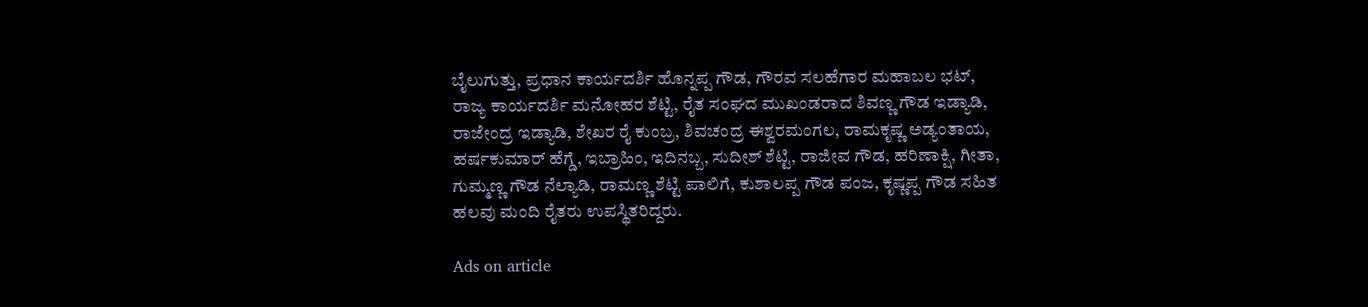ಬೈಲುಗುತ್ತು, ಪ್ರಧಾನ ಕಾರ್ಯದರ್ಶಿ ಹೊನ್ನಪ್ಪ ಗೌಡ, ಗೌರವ ಸಲಹೆಗಾರ ಮಹಾಬಲ ಭಟ್, ರಾಜ್ಯ ಕಾರ್ಯದರ್ಶಿ ಮನೋಹರ ಶೆಟ್ಟಿ, ರೈತ ಸಂಘದ ಮುಖಂಡರಾದ ಶಿವಣ್ಣ ಗೌಡ ಇಡ್ಯಾಡಿ, ರಾಜೇಂದ್ರ ಇಡ್ಯಾಡಿ, ಶೇಖರ ರೈ ಕುಂಬ್ರ, ಶಿವಚಂದ್ರ ಈಶ್ವರಮಂಗಲ, ರಾಮಕೃಷ್ಣ ಅಡ್ಯಂತಾಯ, ಹರ್ಷಕುಮಾರ್ ಹೆಗ್ಡೆ, ಇಬ್ರಾಹಿಂ, ಇದಿನಬ್ಬ, ಸುದೀಶ್ ಶೆಟ್ಟಿ, ರಾಜೀವ ಗೌಡ, ಹರಿಣಾಕ್ಷಿ, ಗೀತಾ, ಗುಮ್ಮಣ್ಣ ಗೌಡ ನೆಲ್ಯಾಡಿ, ರಾಮಣ್ಣ ಶೆಟ್ಟಿ ಪಾಲಿಗೆ, ಕುಶಾಲಪ್ಪ ಗೌಡ ಪಂಜ, ಕೃಷ್ಣಪ್ಪ ಗೌಡ ಸಹಿತ ಹಲವು ಮಂದಿ ರೈತರು ಉಪಸ್ಥಿತರಿದ್ದರು.

Ads on article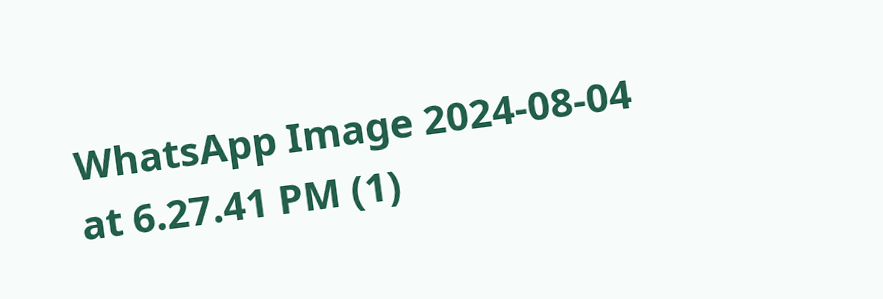WhatsApp Image 2024-08-04 at 6.27.41 PM (1)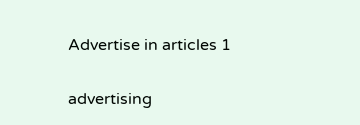Advertise in articles 1

advertising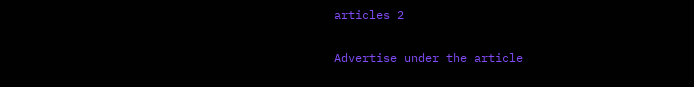articles 2

Advertise under the article